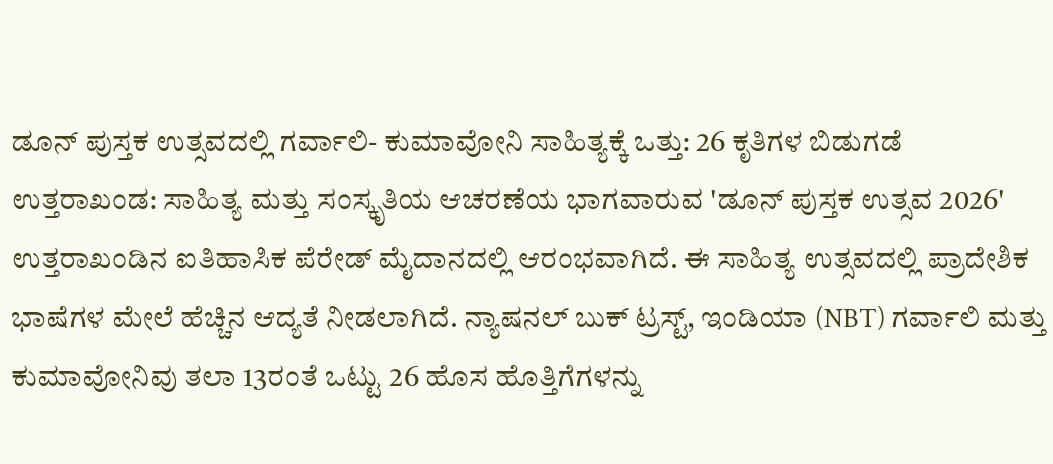ಡೂನ್ ಪುಸ್ತಕ ಉತ್ಸವದಲ್ಲಿ ಗರ್ವಾಲಿ- ಕುಮಾವೋನಿ ಸಾಹಿತ್ಯಕ್ಕೆ ಒತ್ತು: 26 ಕೃತಿಗಳ ಬಿಡುಗಡೆ
ಉತ್ತರಾಖಂಡ: ಸಾಹಿತ್ಯ ಮತ್ತು ಸಂಸ್ಕೃತಿಯ ಆಚರಣೆಯ ಭಾಗವಾರುವ 'ಡೂನ್ ಪುಸ್ತಕ ಉತ್ಸವ 2026' ಉತ್ತರಾಖಂಡಿನ ಐತಿಹಾಸಿಕ ಪೆರೇಡ್ ಮೈದಾನದಲ್ಲಿ ಆರಂಭವಾಗಿದೆ. ಈ ಸಾಹಿತ್ಯ ಉತ್ಸವದಲ್ಲಿ ಪ್ರಾದೇಶಿಕ ಭಾಷೆಗಳ ಮೇಲೆ ಹೆಚ್ಚಿನ ಆದ್ಯತೆ ನೀಡಲಾಗಿದೆ. ನ್ಯಾಷನಲ್ ಬುಕ್ ಟ್ರಸ್ಟ್, ಇಂಡಿಯಾ (NBT) ಗರ್ವಾಲಿ ಮತ್ತು ಕುಮಾವೋನಿವು ತಲಾ 13ರಂತೆ ಒಟ್ಟು 26 ಹೊಸ ಹೊತ್ತಿಗೆಗಳನ್ನು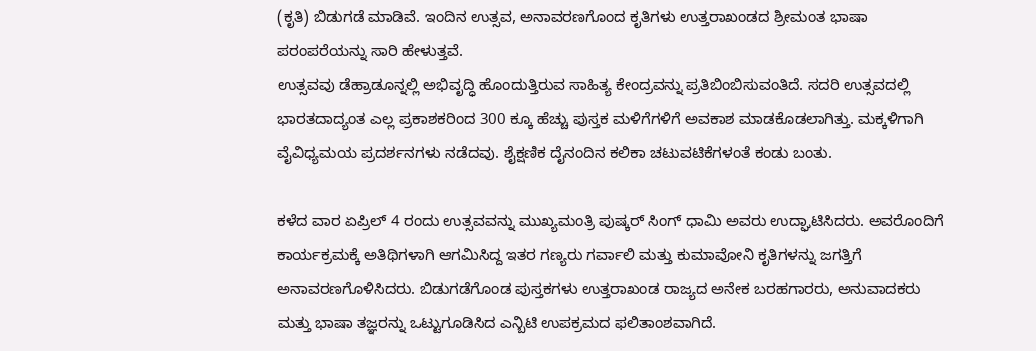(ಕೃತಿ) ಬಿಡುಗಡೆ ಮಾಡಿವೆ. ಇಂದಿನ ಉತ್ಸವ, ಅನಾವರಣಗೊಂದ ಕೃತಿಗಳು ಉತ್ತರಾಖಂಡದ ಶ್ರೀಮಂತ ಭಾಷಾ ಪರಂಪರೆಯನ್ನು ಸಾರಿ ಹೇಳುತ್ತವೆ.
ಉತ್ಸವವು ಡೆಹ್ರಾಡೂನ್ನಲ್ಲಿ ಅಭಿವೃದ್ಧಿ ಹೊಂದುತ್ತಿರುವ ಸಾಹಿತ್ಯ ಕೇಂದ್ರವನ್ನು ಪ್ರತಿಬಿಂಬಿಸುವಂತಿದೆ. ಸದರಿ ಉತ್ಸವದಲ್ಲಿ ಭಾರತದಾದ್ಯಂತ ಎಲ್ಲ ಪ್ರಕಾಶಕರಿಂದ 300 ಕ್ಕೂ ಹೆಚ್ಚು ಪುಸ್ತಕ ಮಳಿಗೆಗಳಿಗೆ ಅವಕಾಶ ಮಾಡಕೊಡಲಾಗಿತ್ತು. ಮಕ್ಕಳಿಗಾಗಿ ವೈವಿಧ್ಯಮಯ ಪ್ರದರ್ಶನಗಳು ನಡೆದವು. ಶೈಕ್ಷಣಿಕ ದೈನಂದಿನ ಕಲಿಕಾ ಚಟುವಟಿಕೆಗಳಂತೆ ಕಂಡು ಬಂತು.

ಕಳೆದ ವಾರ ಏಪ್ರಿಲ್ 4 ರಂದು ಉತ್ಸವವನ್ನು ಮುಖ್ಯಮಂತ್ರಿ ಪುಷ್ಕರ್ ಸಿಂಗ್ ಧಾಮಿ ಅವರು ಉದ್ಘಾಟಿಸಿದರು. ಅವರೊಂದಿಗೆ ಕಾರ್ಯಕ್ರಮಕ್ಕೆ ಅತಿಥಿಗಳಾಗಿ ಆಗಮಿಸಿದ್ದ ಇತರ ಗಣ್ಯರು ಗರ್ವಾಲಿ ಮತ್ತು ಕುಮಾವೋನಿ ಕೃತಿಗಳನ್ನು ಜಗತ್ತಿಗೆ ಅನಾವರಣಗೊಳಿಸಿದರು. ಬಿಡುಗಡೆಗೊಂಡ ಪುಸ್ತಕಗಳು ಉತ್ತರಾಖಂಡ ರಾಜ್ಯದ ಅನೇಕ ಬರಹಗಾರರು, ಅನುವಾದಕರು ಮತ್ತು ಭಾಷಾ ತಜ್ಞರನ್ನು ಒಟ್ಟುಗೂಡಿಸಿದ ಎನ್ಬಿಟಿ ಉಪಕ್ರಮದ ಫಲಿತಾಂಶವಾಗಿದೆ.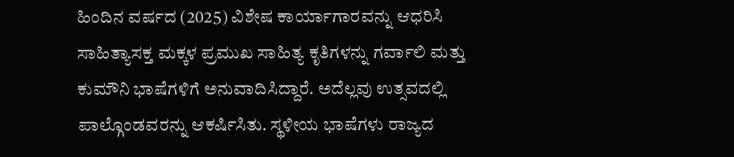ಹಿಂದಿನ ವರ್ಷದ (2025) ವಿಶೇಷ ಕಾರ್ಯಾಗಾರವನ್ನು ಆಧರಿಸಿ ಸಾಹಿತ್ಯಾಸಕ್ತ ಮಕ್ಕಳ ಪ್ರಮುಖ ಸಾಹಿತ್ಯ ಕೃತಿಗಳನ್ನು ಗರ್ವಾಲಿ ಮತ್ತು ಕುಮೌನಿ ಭಾಷೆಗಳಿಗೆ ಅನುವಾದಿಸಿದ್ದಾರೆ. ಅದೆಲ್ಲವು ಉತ್ಸವದಲ್ಲಿ ಪಾಲ್ಗೊಂಡವರನ್ನು ಆಕರ್ಷಿಸಿತು. ಸ್ಥಳೀಯ ಭಾಷೆಗಳು ರಾಜ್ಯದ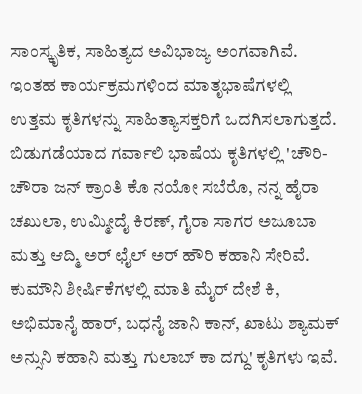ಸಾಂಸ್ಕೃತಿಕ, ಸಾಹಿತ್ಯದ ಅವಿಭಾಜ್ಯ ಅಂಗವಾಗಿವೆ. ಇಂತಹ ಕಾರ್ಯಕ್ರಮಗಳಿಂದ ಮಾತೃಭಾಷೆಗಳಲ್ಲಿ ಉತ್ತಮ ಕೃತಿಗಳನ್ನು ಸಾಹಿತ್ಯಾಸಕ್ತರಿಗೆ ಒದಗಿಸಲಾಗುತ್ತದೆ.
ಬಿಡುಗಡೆಯಾದ ಗರ್ವಾಲಿ ಭಾಷೆಯ ಕೃತಿಗಳಲ್ಲಿ 'ಚೌರಿ-ಚೌರಾ ಜನ್ ಕ್ರಾಂತಿ ಕೊ ನಯೋ ಸಬೆರೊ, ನನ್ನ ಹೈರಾ ಚಖುಲಾ, ಉಮ್ಮೀದೈ ಕಿರಣ್, ಗೈರಾ ಸಾಗರ ಅಜೂಬಾ ಮತ್ತು ಆದ್ಮಿ ಅರ್ ಛೈಲ್ ಅರ್ ಹೌರಿ ಕಹಾನಿ ಸೇರಿವೆ. ಕುಮೌನಿ ಶೀರ್ಷಿಕೆಗಳಲ್ಲಿ ಮಾತಿ ಮೈರ್ ದೇಶೆ ಕಿ, ಅಭಿಮಾನೈ ಹಾರ್, ಬಧನೈ ಜಾನಿ ಕಾನ್, ಖಾಟು ಶ್ಯಾಮಕ್ ಅನ್ಸುನಿ ಕಹಾನಿ ಮತ್ತು ಗುಲಾಬ್ ಕಾ ದಗ್ದು' ಕೃತಿಗಳು ಇವೆ.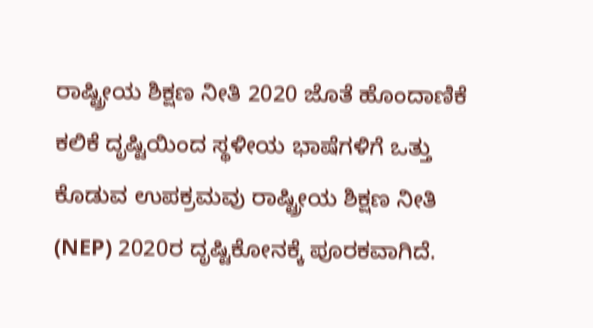ರಾಷ್ಟ್ರೀಯ ಶಿಕ್ಷಣ ನೀತಿ 2020 ಜೊತೆ ಹೊಂದಾಣಿಕೆ
ಕಲಿಕೆ ದೃಷ್ಟಿಯಿಂದ ಸ್ಥಳೀಯ ಭಾಷೆಗಳಿಗೆ ಒತ್ತು ಕೊಡುವ ಉಪಕ್ರಮವು ರಾಷ್ಟ್ರೀಯ ಶಿಕ್ಷಣ ನೀತಿ (NEP) 2020ರ ದೃಷ್ಟಿಕೋನಕ್ಕೆ ಪೂರಕವಾಗಿದೆ.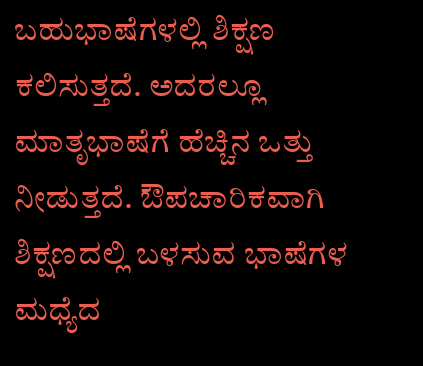ಬಹುಭಾಷೆಗಳಲ್ಲಿ ಶಿಕ್ಷಣ ಕಲಿಸುತ್ತದೆ. ಅದರಲ್ಲೂ ಮಾತೃಭಾಷೆಗೆ ಹೆಚ್ಚಿನ ಒತ್ತು ನೀಡುತ್ತದೆ. ಔಪಚಾರಿಕವಾಗಿ ಶಿಕ್ಷಣದಲ್ಲಿ ಬಳಸುವ ಭಾಷೆಗಳ ಮಧ್ಯೆದ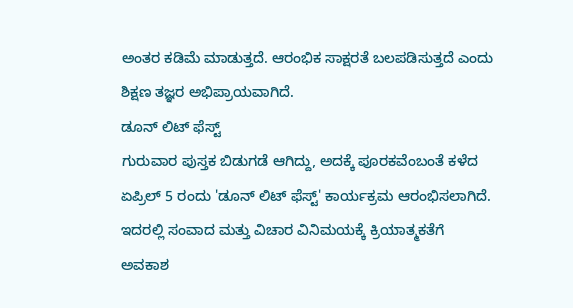ಅಂತರ ಕಡಿಮೆ ಮಾಡುತ್ತದೆ. ಆರಂಭಿಕ ಸಾಕ್ಷರತೆ ಬಲಪಡಿಸುತ್ತದೆ ಎಂದು ಶಿಕ್ಷಣ ತಜ್ಞರ ಅಭಿಪ್ರಾಯವಾಗಿದೆ.
ಡೂನ್ ಲಿಟ್ ಫೆಸ್ಟ್
ಗುರುವಾರ ಪುಸ್ತಕ ಬಿಡುಗಡೆ ಆಗಿದ್ದು, ಅದಕ್ಕೆ ಪೂರಕವೆಂಬಂತೆ ಕಳೆದ ಏಪ್ರಿಲ್ 5 ರಂದು 'ಡೂನ್ ಲಿಟ್ ಫೆಸ್ಟ್' ಕಾರ್ಯಕ್ರಮ ಆರಂಭಿಸಲಾಗಿದೆ. ಇದರಲ್ಲಿ ಸಂವಾದ ಮತ್ತು ವಿಚಾರ ವಿನಿಮಯಕ್ಕೆ ಕ್ರಿಯಾತ್ಮಕತೆಗೆ ಅವಕಾಶ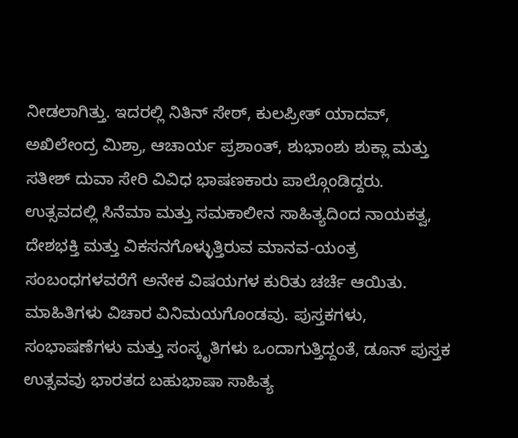ನೀಡಲಾಗಿತ್ತು. ಇದರಲ್ಲಿ ನಿತಿನ್ ಸೇಠ್, ಕುಲಪ್ರೀತ್ ಯಾದವ್, ಅಖಿಲೇಂದ್ರ ಮಿಶ್ರಾ, ಆಚಾರ್ಯ ಪ್ರಶಾಂತ್, ಶುಭಾಂಶು ಶುಕ್ಲಾ ಮತ್ತು ಸತೀಶ್ ದುವಾ ಸೇರಿ ವಿವಿಧ ಭಾಷಣಕಾರು ಪಾಲ್ಗೊಂಡಿದ್ದರು.
ಉತ್ಸವದಲ್ಲಿ ಸಿನೆಮಾ ಮತ್ತು ಸಮಕಾಲೀನ ಸಾಹಿತ್ಯದಿಂದ ನಾಯಕತ್ವ, ದೇಶಭಕ್ತಿ ಮತ್ತು ವಿಕಸನಗೊಳ್ಳುತ್ತಿರುವ ಮಾನವ-ಯಂತ್ರ ಸಂಬಂಧಗಳವರೆಗೆ ಅನೇಕ ವಿಷಯಗಳ ಕುರಿತು ಚರ್ಚೆ ಆಯಿತು. ಮಾಹಿತಿಗಳು ವಿಚಾರ ವಿನಿಮಯಗೊಂಡವು. ಪುಸ್ತಕಗಳು, ಸಂಭಾಷಣೆಗಳು ಮತ್ತು ಸಂಸ್ಕೃತಿಗಳು ಒಂದಾಗುತ್ತಿದ್ದಂತೆ, ಡೂನ್ ಪುಸ್ತಕ ಉತ್ಸವವು ಭಾರತದ ಬಹುಭಾಷಾ ಸಾಹಿತ್ಯ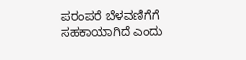ಪರಂಪರೆ ಬೆಳವಣಿಗೆಗೆ ಸಹಕಾಯಾಗಿದೆ ಎಂದು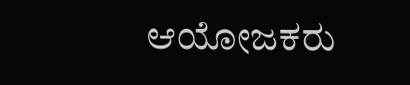ಆಯೋಜಕರು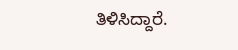ತಿಳಿಸಿದ್ದಾರೆ.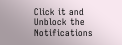Click it and Unblock the Notifications